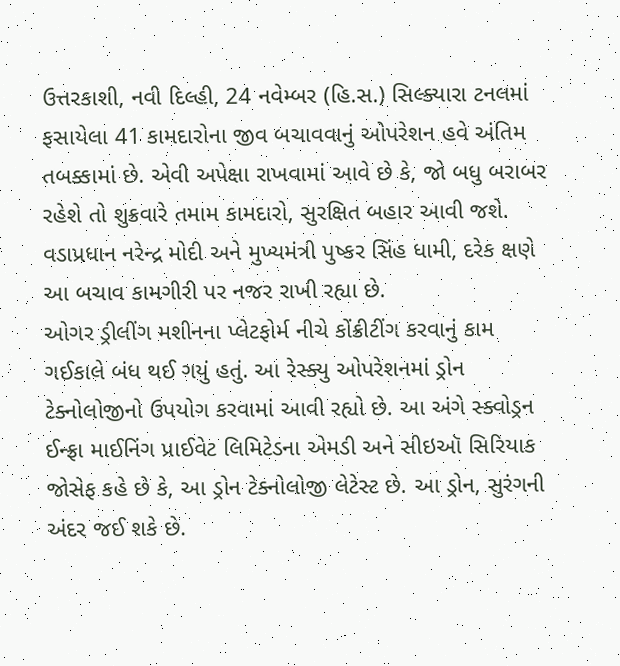ઉત્તરકાશી, નવી દિલ્હી, 24 નવેમ્બર (હિ.સ.) સિલ્ક્યારા ટનલમાં ફસાયેલા 41 કામદારોના જીવ બચાવવાનું ઓપરેશન હવે અંતિમ તબક્કામાં છે. એવી અપેક્ષા રાખવામાં આવે છે કે, જો બધુ બરાબર રહેશે તો શુક્રવારે તમામ કામદારો, સુરક્ષિત બહાર આવી જશે. વડાપ્રધાન નરેન્દ્ર મોદી અને મુખ્યમંત્રી પુષ્કર સિંહ ધામી, દરેક ક્ષણે આ બચાવ કામગીરી પર નજર રાખી રહ્યા છે.
ઓગર ડ્રીલીંગ મશીનના પ્લેટફોર્મ નીચે કોંક્રીટીંગ કરવાનું કામ ગઈકાલે બંધ થઈ ગયું હતું. આ રેસ્ક્યુ ઓપરેશનમાં ડ્રોન ટેક્નોલોજીનો ઉપયોગ કરવામાં આવી રહ્યો છે. આ અંગે સ્ક્વોડ્રન ઈન્ફ્રા માઈનિંગ પ્રાઈવેટ લિમિટેડના એમડી અને સીઇઑ સિરિયાક જોસેફ કહે છે કે, આ ડ્રોન ટેક્નોલોજી લેટેસ્ટ છે. આ ડ્રોન, સુરંગની અંદર જઈ શકે છે.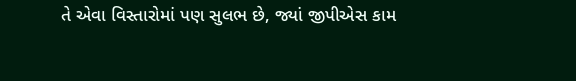તે એવા વિસ્તારોમાં પણ સુલભ છે, જ્યાં જીપીએસ કામ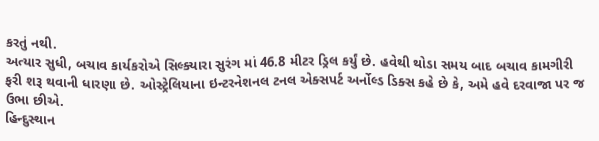કરતું નથી.
અત્યાર સુધી, બચાવ કાર્યકરોએ સિલ્ક્યારા સુરંગ માં 46.8 મીટર ડ્રિલ કર્યું છે. હવેથી થોડા સમય બાદ બચાવ કામગીરી ફરી શરૂ થવાની ધારણા છે. ઓસ્ટ્રેલિયાના ઇન્ટરનેશનલ ટનલ એક્સપર્ટ અર્નોલ્ડ ડિક્સ કહે છે કે, અમે હવે દરવાજા પર જ ઉભા છીએ.
હિન્દુસ્થાન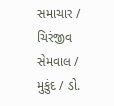સમાચાર / ચિરંજીવ સેમવાલ / મુકુંદ / ડો.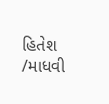હિતેશ /માધવી